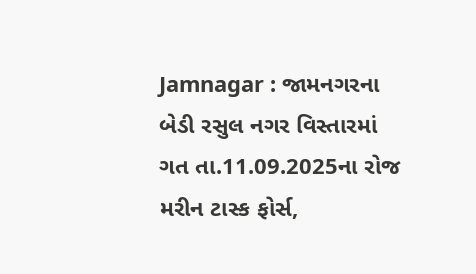Jamnagar : જામનગરના બેડી રસુલ નગર વિસ્તારમાં ગત તા.11.09.2025ના રોજ મરીન ટાસ્ક ફોર્સ,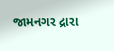જામનગર દ્રારા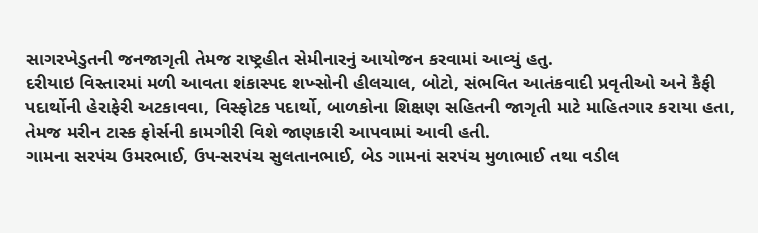સાગરખેડુતની જનજાગૃતી તેમજ રાષ્ટ્રહીત સેમીનારનું આયોજન કરવામાં આવ્યું હતુ.
દરીયાઇ વિસ્તારમાં મળી આવતા શંકાસ્પદ શખ્સોની હીલચાલ, બોટો, સંભવિત આતંકવાદી પ્રવૃતીઓ અને કૈફી પદાર્થોની હેરાફેરી અટકાવવા, વિસ્ફોટક પદાર્થો, બાળકોના શિક્ષણ સહિતની જાગૃતી માટે માહિતગાર કરાયા હતા, તેમજ મરીન ટાસ્ક ફોર્સની કામગીરી વિશે જાણકારી આપવામાં આવી હતી.
ગામના સરપંચ ઉમરભાઈ, ઉપ-સરપંચ સુલતાનભાઈ, બેડ ગામનાં સરપંચ મુળાભાઈ તથા વડીલ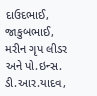દાઉદભાઈ, જાકુબભાઈ, મરીન ગૃપ લીડર અને પો.ઇન્સ. ડી.આર.યાદવ,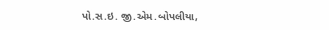પો.સ.ઇ. જી.એમ.બોપલીયા,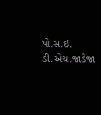પો.સ.ઇ. ડી.એચ.જાડેજા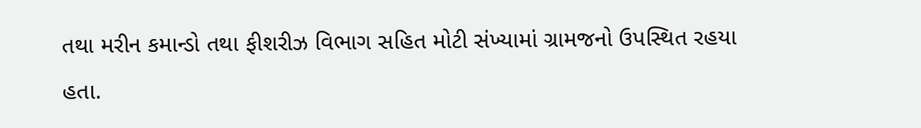તથા મરીન કમાન્ડો તથા ફીશરીઝ વિભાગ સહિત મોટી સંખ્યામાં ગ્રામજનો ઉપસ્થિત રહયા હતા.